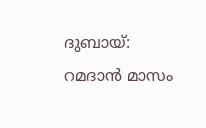ദുബായ്: റമദാൻ മാസം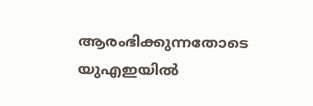ആരംഭിക്കുന്നതോടെ യുഎഇയിൽ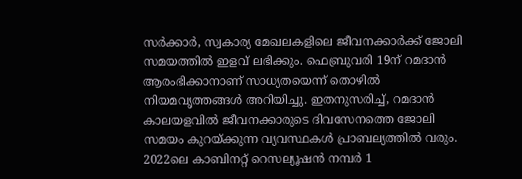സർക്കാർ, സ്വകാര്യ മേഖലകളിലെ ജീവനക്കാർക്ക് ജോലി സമയത്തിൽ ഇളവ് ലഭിക്കും. ഫെബ്രുവരി 19ന് റമദാൻ ആരംഭിക്കാനാണ് സാധ്യതയെന്ന് തൊഴിൽ നിയമവൃത്തങ്ങൾ അറിയിച്ചു. ഇതനുസരിച്ച്, റമദാൻ കാലയളവിൽ ജീവനക്കാരുടെ ദിവസേനത്തെ ജോലി സമയം കുറയ്ക്കുന്ന വ്യവസ്ഥകൾ പ്രാബല്യത്തിൽ വരും.
2022ലെ കാബിനറ്റ് റെസല്യൂഷൻ നമ്പർ 1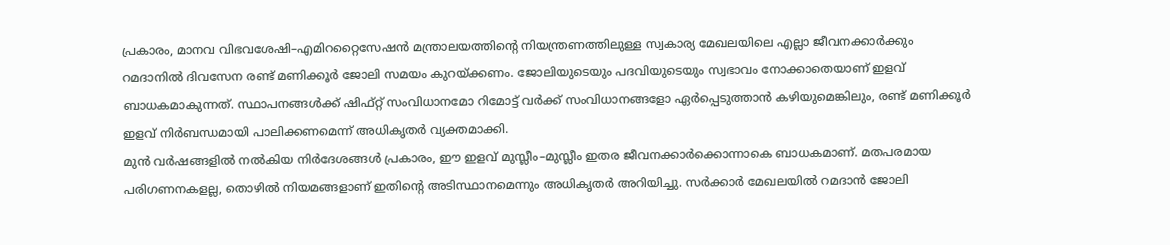പ്രകാരം, മാനവ വിഭവശേഷി–എമിററ്റൈസേഷൻ മന്ത്രാലയത്തിന്റെ നിയന്ത്രണത്തിലുള്ള സ്വകാര്യ മേഖലയിലെ എല്ലാ ജീവനക്കാർക്കും റമദാനിൽ ദിവസേന രണ്ട് മണിക്കൂർ ജോലി സമയം കുറയ്ക്കണം. ജോലിയുടെയും പദവിയുടെയും സ്വഭാവം നോക്കാതെയാണ് ഇളവ് ബാധകമാകുന്നത്. സ്ഥാപനങ്ങൾക്ക് ഷിഫ്റ്റ് സംവിധാനമോ റിമോട്ട് വർക്ക് സംവിധാനങ്ങളോ ഏർപ്പെടുത്താൻ കഴിയുമെങ്കിലും, രണ്ട് മണിക്കൂർ ഇളവ് നിർബന്ധമായി പാലിക്കണമെന്ന് അധികൃതർ വ്യക്തമാക്കി.
മുൻ വർഷങ്ങളിൽ നൽകിയ നിർദേശങ്ങൾ പ്രകാരം, ഈ ഇളവ് മുസ്ലീം–മുസ്ലീം ഇതര ജീവനക്കാർക്കൊന്നാകെ ബാധകമാണ്. മതപരമായ പരിഗണനകളല്ല, തൊഴിൽ നിയമങ്ങളാണ് ഇതിന്റെ അടിസ്ഥാനമെന്നും അധികൃതർ അറിയിച്ചു. സർക്കാർ മേഖലയിൽ റമദാൻ ജോലി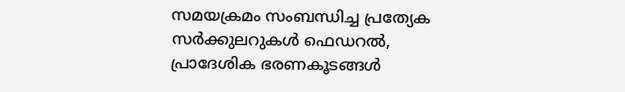സമയക്രമം സംബന്ധിച്ച പ്രത്യേക സർക്കുലറുകൾ ഫെഡറൽ, പ്രാദേശിക ഭരണകൂടങ്ങൾ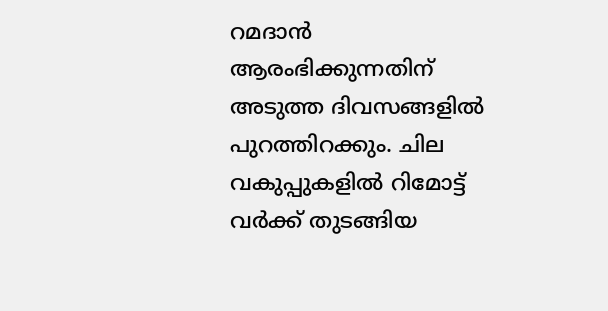റമദാൻ ആരംഭിക്കുന്നതിന് അടുത്ത ദിവസങ്ങളിൽ പുറത്തിറക്കും. ചില വകുപ്പുകളിൽ റിമോട്ട് വർക്ക് തുടങ്ങിയ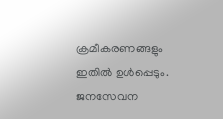ക്രമീകരണങ്ങളും ഇതിൽ ഉൾപ്പെടും. ജനസേവന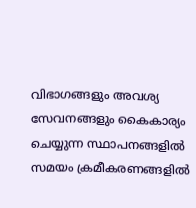വിഭാഗങ്ങളും അവശ്യ സേവനങ്ങളും കൈകാര്യം ചെയ്യുന്ന സ്ഥാപനങ്ങളിൽ സമയം ക്രമീകരണങ്ങളിൽ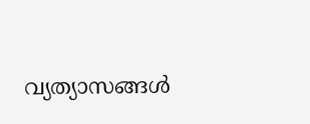വ്യത്യാസങ്ങൾ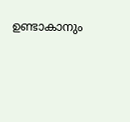ഉണ്ടാകാനും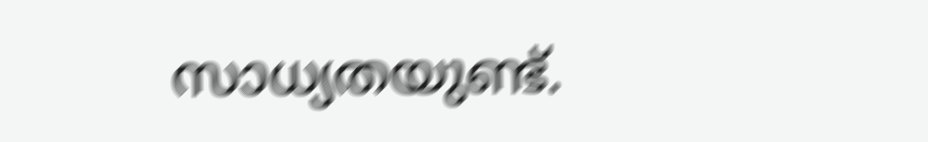സാധ്യതയുണ്ട്.